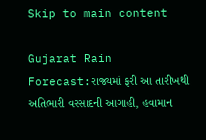Skip to main content

Gujarat Rain Forecast:રાજ્યમાં ફરી આ તારીખથી અતિભારી વરસાદની આગાહી, હવામાન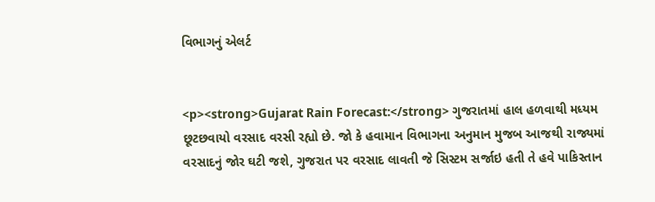વિભાગનું એલર્ટ


<p><strong>Gujarat Rain Forecast:</strong> ગુજરાતમાં હાલ હળવાથી મધ્યમ છૂટછવાયો વરસાદ વરસી રહ્યો છે. જો કે હવામાન વિભાગના અનુમાન મુજબ આજથી રાજ્યમાં વરસાદનું જોર ઘટી જશે, ગુજરાત પર વરસાદ લાવતી જે સિસ્ટમ સર્જાઇ હતી તે હવે પાકિસ્તાન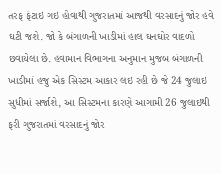તરફ ફંટાઇ ગઇ હોવાથી ગુજરાતમાં આજથી વરસાદનું જોર હવે ઘટી જશે. જો કે બંગાળની ખાડીમાં હાલ ઘનઘોર વાદળો છવાયેલા છે. હવામાન વિભાગના અનુમાન મુજબ બંગાળની ખાડીમાં હજુ એક સિસ્ટમ આકાર લઇ રહી છે જે 24 જુલાઇ સુધીમાં સર્જાશે, આ સિસ્ટમના કારણે આગામી 26 જુલાઇથી ફરી ગુજરાતમાં વરસાદનું જોર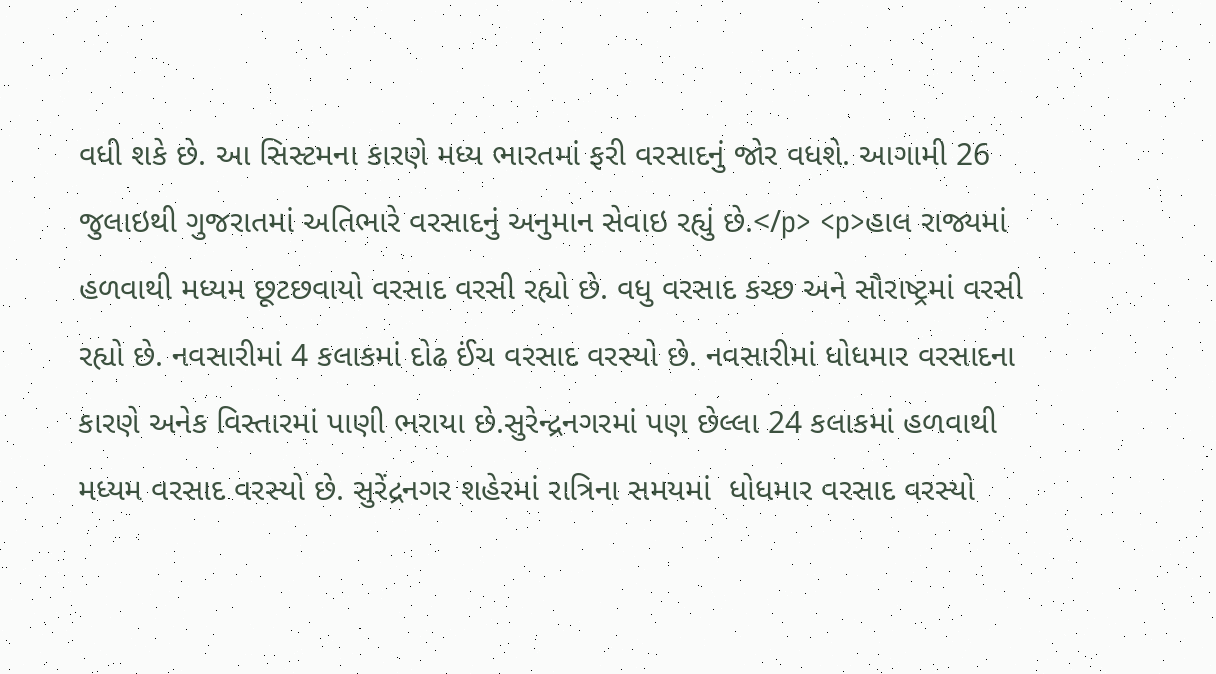વધી શકે છે. આ સિસ્ટમના કારણે મધ્ય ભારતમાં ફરી વરસાદનું જોર વધશે. આગામી 26 જુલાઇથી ગુજરાતમાં અતિભારે વરસાદનું અનુમાન સેવાઇ રહ્યું છે.</p> <p>હાલ રાજ્યમાં હળવાથી મધ્યમ છૂટછવાયો વરસાદ વરસી રહ્યો છે. વધુ વરસાદ કચ્છ અને સૌરાષ્ટ્રમાં વરસી રહ્યો છે. નવસારીમાં 4 કલાકમાં દોઢ ઈંચ વરસાદ વરસ્યો છે. નવસારીમાં ધોધમાર વરસાદના કારણે અનેક વિસ્તારમાં પાણી ભરાયા છે.સુરેન્દ્રનગરમાં પણ છેલ્લા 24 કલાકમાં હળવાથી મધ્યમ વરસાદ વરસ્યો છે. સુરેંદ્રનગર શહેરમાં રાત્રિના સમયમાં  ધોધમાર વરસાદ વરસ્યો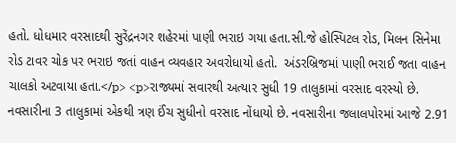હતો. ધોધમાર વરસાદથી સુરેંદ્રનગર શહેરમાં પાણી ભરાઇ ગયા હતા.સી.જે હોસ્પિટલ રોડ, મિલન સિનેમા રોડ ટાવર ચોક પર ભરાઇ જતાં વાહન વ્યવહાર અવરોધાયો હતો.  અંડરબ્રિજમાં પાણી ભરાઈ જતા વાહન ચાલકો અટવાયા હતા.</p> <p>રાજ્યમાં સવારથી અત્યાર સુધી 19 તાલુકામાં વરસાદ વરસ્યો છે. નવસારીના 3 તાલુકામાં એકથી ત્રણ ઈંચ સુધીનો વરસાદ નોંધાયો છે. નવસારીના જલાલપોરમાં આજે 2.91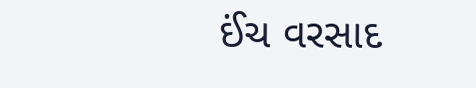ઈંચ વરસાદ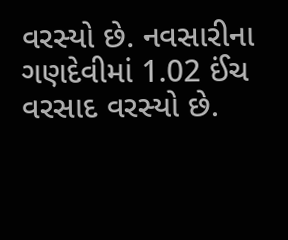વરસ્યો છે. નવસારીના ગણદેવીમાં 1.02 ઈંચ વરસાદ વરસ્યો છે.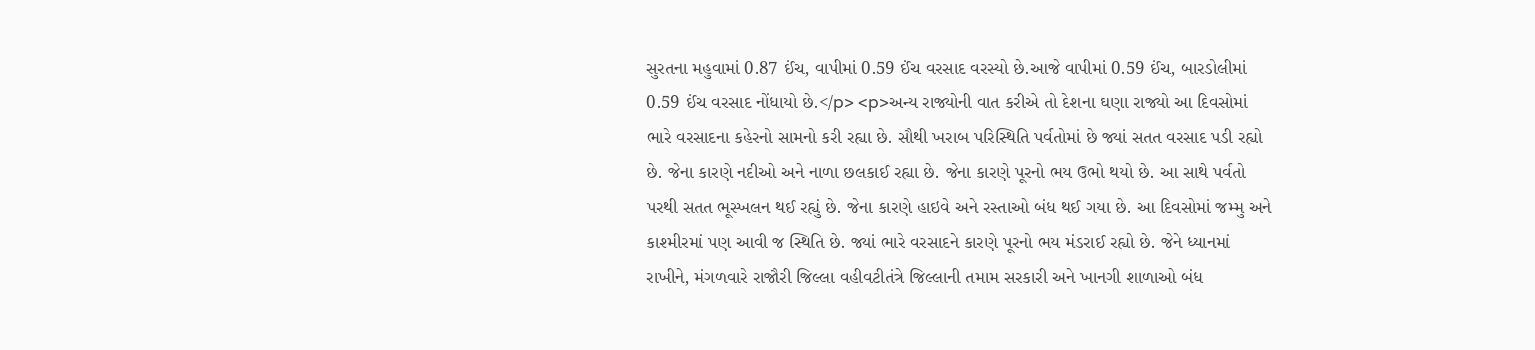સુરતના મહુવામાં 0.87 ઈંચ, વાપીમાં 0.59 ઈંચ વરસાદ વરસ્યો છે.આજે વાપીમાં 0.59 ઈંચ, બારડોલીમાં 0.59 ઈંચ વરસાદ નોંધાયો છે.</p> <p>અન્ય રાજ્યોની વાત કરીએ તો દેશના ઘણા રાજ્યો આ દિવસોમાં ભારે વરસાદના કહેરનો સામનો કરી રહ્યા છે. સૌથી ખરાબ પરિસ્થિતિ પર્વતોમાં છે જ્યાં સતત વરસાદ પડી રહ્યો છે. જેના કારણે નદીઓ અને નાળા છલકાઈ રહ્યા છે. જેના કારણે પૂરનો ભય ઉભો થયો છે. આ સાથે પર્વતો પરથી સતત ભૂસ્ખલન થઈ રહ્યું છે. જેના કારણે હાઇવે અને રસ્તાઓ બંધ થઈ ગયા છે. આ દિવસોમાં જમ્મુ અને કાશ્મીરમાં પણ આવી જ સ્થિતિ છે. જ્યાં ભારે વરસાદને કારણે પૂરનો ભય મંડરાઈ રહ્યો છે. જેને ધ્યાનમાં રાખીને, મંગળવારે રાજૌરી જિલ્લા વહીવટીતંત્રે જિલ્લાની તમામ સરકારી અને ખાનગી શાળાઓ બંધ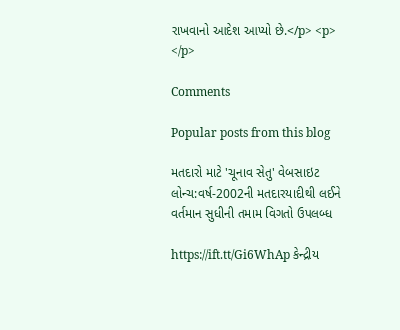રાખવાનો આદેશ આપ્યો છે.</p> <p> </p>

Comments

Popular posts from this blog

મતદારો માટે 'ચૂનાવ સેતુ' વેબસાઇટ લોન્ચ:વર્ષ-2002ની મતદારયાદીથી લઈને વર્તમાન સુધીની તમામ વિગતો ઉપલબ્ધ

https://ift.tt/Gi6WhAp કેન્દ્રીય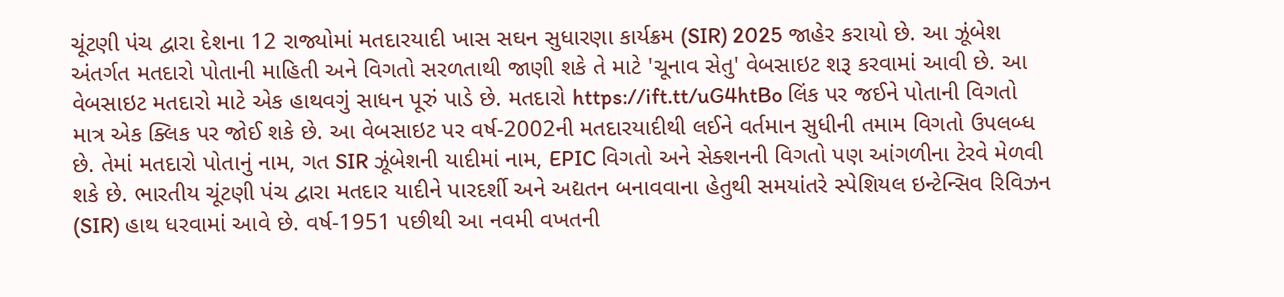ચૂંટણી પંચ દ્વારા દેશના 12 રાજ્યોમાં મતદારયાદી ખાસ સઘન સુધારણા કાર્યક્રમ (SIR) 2025 જાહેર કરાયો છે. આ ઝૂંબેશ અંતર્ગત મતદારો પોતાની માહિતી અને વિગતો સરળતાથી જાણી શકે તે માટે 'ચૂનાવ સેતુ' વેબસાઇટ શરૂ કરવામાં આવી છે. આ વેબસાઇટ મતદારો માટે એક હાથવગું સાધન પૂરું પાડે છે. મતદારો https://ift.tt/uG4htBo લિંક પર જઈને પોતાની વિગતો માત્ર એક ક્લિક પર જોઈ શકે છે. આ વેબસાઇટ પર વર્ષ-2002ની મતદારયાદીથી લઈને વર્તમાન સુધીની તમામ વિગતો ઉપલબ્ધ છે. તેમાં મતદારો પોતાનું નામ, ગત SIR ઝૂંબેશની યાદીમાં નામ, EPIC વિગતો અને સેક્શનની વિગતો પણ આંગળીના ટેરવે મેળવી શકે છે. ભારતીય ચૂંટણી પંચ દ્વારા મતદાર યાદીને પારદર્શી અને અદ્યતન બનાવવાના હેતુથી સમયાંતરે સ્પેશિયલ ઇન્ટેન્સિવ રિવિઝન (SIR) હાથ ધરવામાં આવે છે. વર્ષ-1951 પછીથી આ નવમી વખતની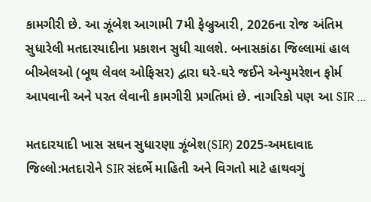કામગીરી છે. આ ઝૂંબેશ આગામી 7મી ફેબ્રુઆરી, 2026ના રોજ અંતિમ સુધારેલી મતદારયાદીના પ્રકાશન સુધી ચાલશે. બનાસકાંઠા જિલ્લામાં હાલ બીએલઓ (બૂથ લેવલ ઓફિસર) દ્વારા ઘરે-ઘરે જઈને એન્યુમરેશન ફોર્મ આપવાની અને પરત લેવાની કામગીરી પ્રગતિમાં છે. નાગરિકો પણ આ SIR ...

મતદારયાદી ખાસ સઘન સુધારણા ઝૂંબેશ(SIR) 2025-અમદાવાદ જિલ્લો:મતદારોને SIR સંદર્ભે માહિતી અને વિગતો માટે હાથવગું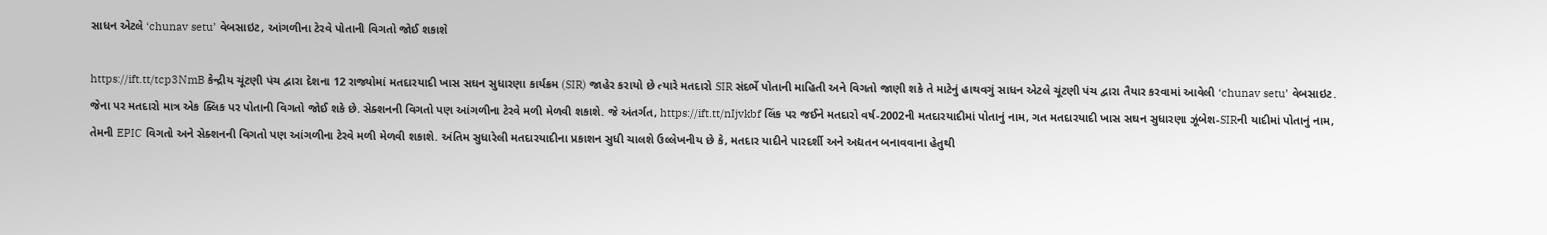સાધન એટલે ‘chunav setu’ વેબસાઇટ, આંગળીના ટેરવે પોતાની વિગતો જોઈ શકાશે

https://ift.tt/tcp3NmB કેન્દ્રીય ચૂંટણી પંચ દ્વારા દેશના 12 રાજ્યોમાં મતદારયાદી ખાસ સઘન સુધારણા કાર્યક્રમ (SIR) જાહેર કરાયો છે ત્યારે મતદારો SIR સંદર્ભે પોતાની માહિતી અને વિગતો જાણી શકે તે માટેનું હાથવગું સાધન એટલે ચૂંટણી પંચ દ્વારા તૈયાર કરવામાં આવેલી ‘chunav setu’ વેબસાઇટ. જેના પર મતદારો માત્ર એક ક્લિક પર પોતાની વિગતો જોઈ શકે છે. સેક્શનની વિગતો પણ આંગળીના ટેરવે મળી મેળવી શકાશે. જે અંતર્ગત, https://ift.tt/nIjvkbf લિંક પર જઈને મતદારો વર્ષ-2002ની મતદારયાદીમાં પોતાનું નામ, ગત મતદારયાદી ખાસ સઘન સુધારણા ઝૂંબેશ-SIRની યાદીમાં પોતાનું નામ, તેમની EPIC વિગતો અને સેક્શનની વિગતો પણ આંગળીના ટેરવે મળી મેળવી શકાશે. અંતિમ સુધારેલી મતદારયાદીના પ્રકાશન સુધી ચાલશે ઉલ્લેખનીય છે કે, મતદાર યાદીને પારદર્શી અને અદ્યતન બનાવવાના હેતુથી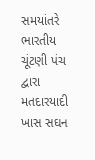સમયાંતરે ભારતીય ચૂંટણી પંચ દ્વારા મતદારયાદી ખાસ સઘન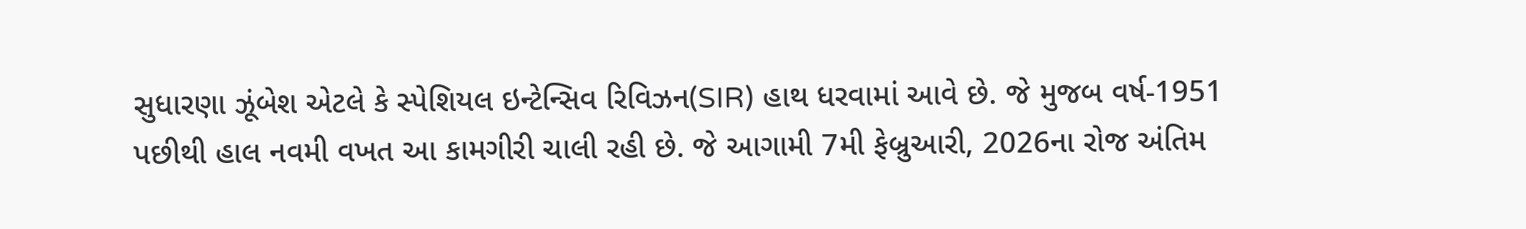સુધારણા ઝૂંબેશ એટલે કે સ્પેશિયલ ઇન્ટેન્સિવ રિવિઝન(SIR) હાથ ધરવામાં આવે છે. જે મુજબ વર્ષ-1951 પછીથી હાલ નવમી વખત આ કામગીરી ચાલી રહી છે. જે આગામી 7મી ફેબ્રુઆરી, 2026ના રોજ અંતિમ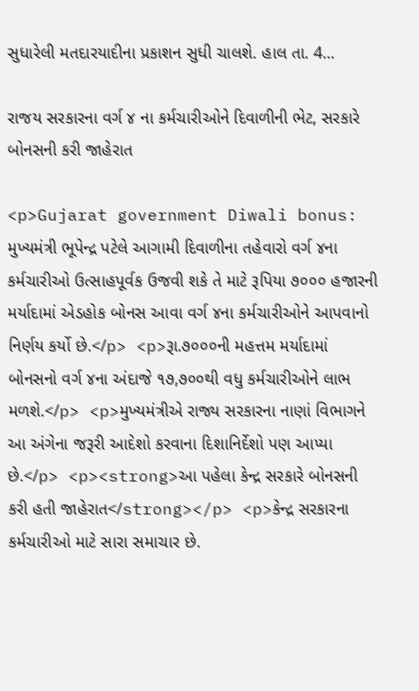સુધારેલી મતદારયાદીના પ્રકાશન સુધી ચાલશે. હાલ તા. 4...

રાજય સરકારના વર્ગ ૪ ના કર્મચારીઓને દિવાળીની ભેટ, સરકારે બોનસની કરી જાહેરાત

<p>Gujarat government Diwali bonus: મુખ્યમંત્રી ભૂપેન્દ્ર પટેલે આગામી દિવાળીના તહેવારો વર્ગ ૪ના કર્મચારીઓ ઉત્‍સાહપૂર્વક ઉજવી શકે તે માટે રૂપિયા ૭૦૦૦ હજારની મર્યાદામાં એડહોક બોનસ આવા વર્ગ ૪ના કર્મચારીઓને આપવાનો નિર્ણય કર્યો છે.</p> <p>રૂા.૭૦૦૦ની મહત્તમ મર્યાદામાં બોનસનો વર્ગ ૪ના અંદાજે ૧૭,૭૦૦થી વધુ કર્મચારીઓને લાભ મળશે.</p> <p>મુખ્યમંત્રીએ રાજ્ય સરકારના નાણાં વિભાગને આ અંગેના જરૂરી આદેશો કરવાના દિશાનિર્દેશો પણ આપ્યા છે.</p> <p><strong>આ પહેલા કેન્દ્ર સરકારે બોનસની કરી હતી જાહેરાત</strong></p> <p>કેન્દ્ર સરકારના કર્મચારીઓ માટે સારા સમાચાર છે.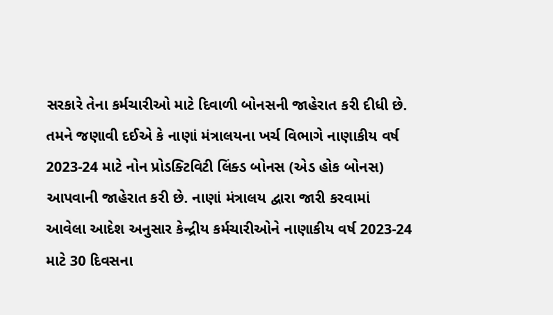સરકારે તેના કર્મચારીઓ માટે દિવાળી બોનસની જાહેરાત કરી દીધી છે. તમને જણાવી દઈએ કે નાણાં મંત્રાલયના ખર્ચ વિભાગે નાણાકીય વર્ષ 2023-24 માટે નોન પ્રોડક્ટિવિટી લિંક્ડ બોનસ (એડ હોક બોનસ) આપવાની જાહેરાત કરી છે. નાણાં મંત્રાલય દ્વારા જારી કરવામાં આવેલા આદેશ અનુસાર કેન્દ્રીય કર્મચારીઓને નાણાકીય વર્ષ 2023-24 માટે 30 દિવસના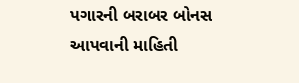પગારની બરાબર બોનસ આપવાની માહિતી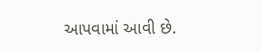આપવામાં આવી છે.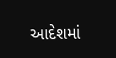આદેશમાં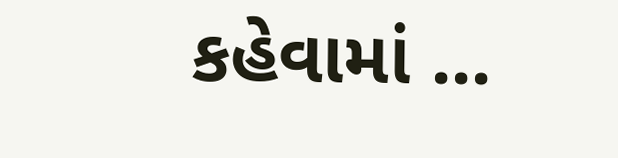કહેવામાં ...